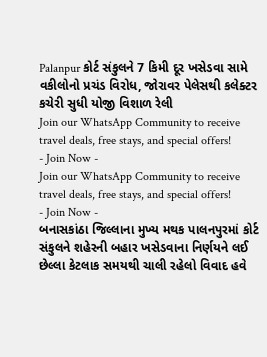Palanpur કોર્ટ સંકુલને 7 કિમી દૂર ખસેડવા સામે વકીલોનો પ્રચંડ વિરોધ, જોરાવર પેલેસથી કલેક્ટર કચેરી સુધી યોજી વિશાળ રેલી
Join our WhatsApp Community to receive travel deals, free stays, and special offers!
- Join Now -
Join our WhatsApp Community to receive travel deals, free stays, and special offers!
- Join Now -
બનાસકાંઠા જિલ્લાના મુખ્ય મથક પાલનપુરમાં કોર્ટ સંકુલને શહેરની બહાર ખસેડવાના નિર્ણયને લઈ છેલ્લા કેટલાક સમયથી ચાલી રહેલો વિવાદ હવે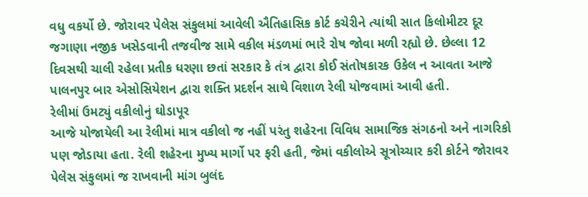વધુ વકર્યો છે. જોરાવર પેલેસ સંકુલમાં આવેલી ઐતિહાસિક કોર્ટ કચેરીને ત્યાંથી સાત કિલોમીટર દૂર જગાણા નજીક ખસેડવાની તજવીજ સામે વકીલ મંડળમાં ભારે રોષ જોવા મળી રહ્યો છે. છેલ્લા 12 દિવસથી ચાલી રહેલા પ્રતીક ધરણા છતાં સરકાર કે તંત્ર દ્વારા કોઈ સંતોષકારક ઉકેલ ન આવતા આજે પાલનપુર બાર એસોસિયેશન દ્વારા શક્તિ પ્રદર્શન સાથે વિશાળ રેલી યોજવામાં આવી હતી.
રેલીમાં ઉમટ્યું વકીલોનું ઘોડાપૂર
આજે યોજાયેલી આ રેલીમાં માત્ર વકીલો જ નહીં પરંતુ શહેરના વિવિધ સામાજિક સંગઠનો અને નાગરિકો પણ જોડાયા હતા. રેલી શહેરના મુખ્ય માર્ગો પર ફરી હતી, જેમાં વકીલોએ સૂત્રોચ્ચાર કરી કોર્ટને જોરાવર પેલેસ સંકુલમાં જ રાખવાની માંગ બુલંદ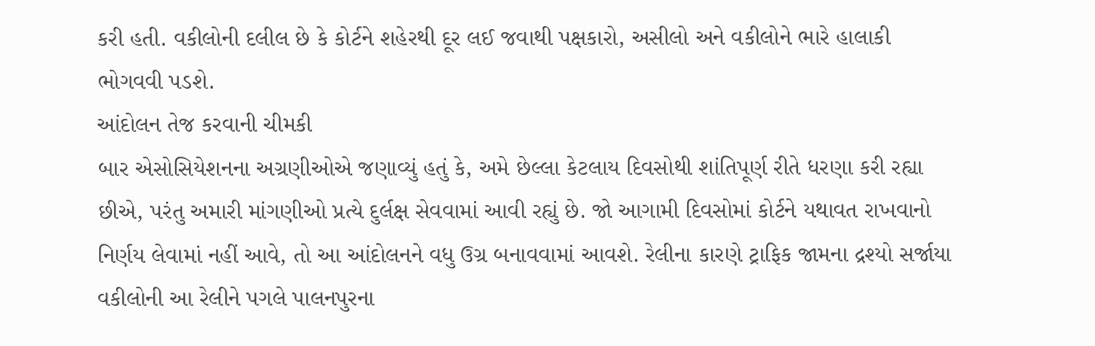કરી હતી. વકીલોની દલીલ છે કે કોર્ટને શહેરથી દૂર લઈ જવાથી પક્ષકારો, અસીલો અને વકીલોને ભારે હાલાકી ભોગવવી પડશે.
આંદોલન તેજ કરવાની ચીમકી
બાર એસોસિયેશનના અગ્રણીઓએ જણાવ્યું હતું કે, અમે છેલ્લા કેટલાય દિવસોથી શાંતિપૂર્ણ રીતે ધરણા કરી રહ્યા છીએ, પરંતુ અમારી માંગણીઓ પ્રત્યે દુર્લક્ષ સેવવામાં આવી રહ્યું છે. જો આગામી દિવસોમાં કોર્ટને યથાવત રાખવાનો નિર્ણય લેવામાં નહીં આવે, તો આ આંદોલનને વધુ ઉગ્ર બનાવવામાં આવશે. રેલીના કારણે ટ્રાફિક જામના દ્રશ્યો સર્જાયા
વકીલોની આ રેલીને પગલે પાલનપુરના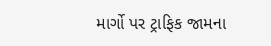માર્ગો પર ટ્રાફિક જામના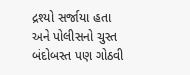દ્રશ્યો સર્જાયા હતા અને પોલીસનો ચુસ્ત બંદોબસ્ત પણ ગોઠવી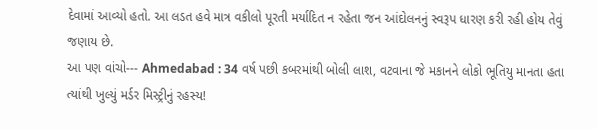દેવામાં આવ્યો હતો. આ લડત હવે માત્ર વકીલો પૂરતી મર્યાદિત ન રહેતા જન આંદોલનનું સ્વરૂપ ધારણ કરી રહી હોય તેવું જણાય છે.
આ પણ વાંચો--- Ahmedabad : 34 વર્ષ પછી કબરમાંથી બોલી લાશ, વટવાના જે મકાનને લોકો ભૂતિયુ માનતા હતા ત્યાંથી ખુલ્યું મર્ડર મિસ્ટ્રીનું રહસ્ય!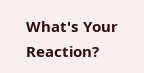What's Your Reaction?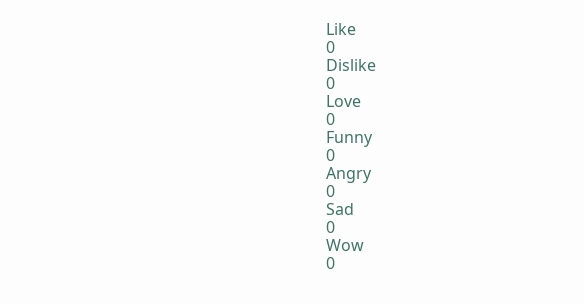Like
0
Dislike
0
Love
0
Funny
0
Angry
0
Sad
0
Wow
0